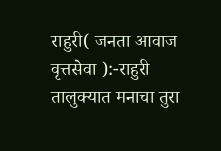राहुरी( जनता आवाज वृत्तसेवा ):-राहुरी तालुक्यात मनाचा तुरा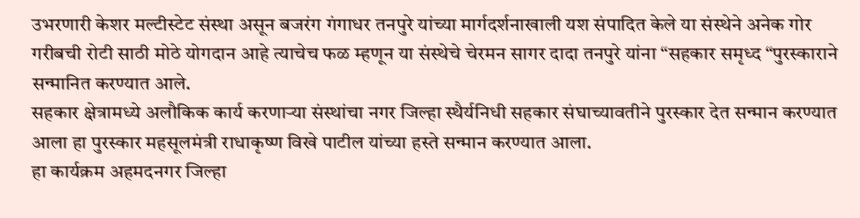उभरणारी केशर मल्टीस्टेट संस्था असून बजरंग गंगाधर तनपुरे यांच्या मार्गदर्शनाखाली यश संपादित केले या संस्थेने अनेक गोर गरीबची रोटी साठी मोठे योगदान आहे त्याचेच फळ म्हणून या संस्थेचे चेरमन सागर दादा तनपुरे यांना “सहकार समृध्द “पुरस्काराने सन्मानित करण्यात आले.
सहकार क्षेत्रामध्ये अलौकिक कार्य करणाऱ्या संस्थांचा नगर जिल्हा स्थैर्यनिधी सहकार संघाच्यावतीने पुरस्कार देत सन्मान करण्यात आला हा पुरस्कार महसूलमंत्री राधाकृष्ण विखे पाटील यांच्या हस्ते सन्मान करण्यात आला.
हा कार्यक्रम अहमदनगर जिल्हा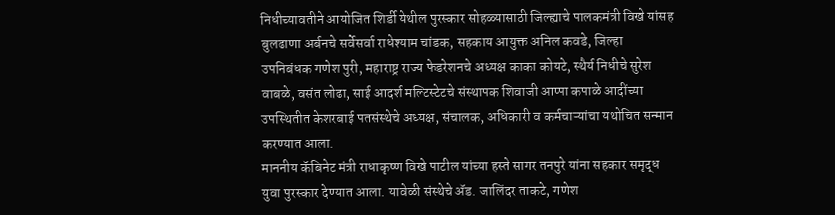निधीच्यावतीने आयोजित शिर्डी येथील पुरस्कार सोहळ्यासाठी जिल्ह्याचे पालकमंत्री विखे यांसह बुलढाणा अर्बनचे सर्वेसर्वा राधेश्याम चांडक, सहकाय आयुक्त अनिल कवडे, जिल्हा उपनिबंधक गणेश पुरी, महाराष्ट्र राज्य फेडरेशनचे अध्यक्ष काका कोयटे, स्थैर्य निधीचे सुरेश वाबळे, वसंत लोढा, साई आदर्श मल्टिस्टेटचे संस्थापक शिवाजी आप्पा कपाळे आदींच्या उपस्थितीत केशरबाई पतसंस्थेचे अध्यक्ष, संचालक, अधिकारी व कर्मचाऱ्यांचा यथोचित सन्मान करण्यात आला.
माननीय कॅबिनेट मंत्री राधाकृष्ण विखे पाटील यांच्या हस्ते सागर तनपुरे यांना सहकार समृद्ध युवा पुरस्कार देण्यात आला. यावेळी संस्थेचे ॲड. जालिंदर ताकटे, गणेश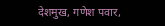देशमुख, गणेश पवार,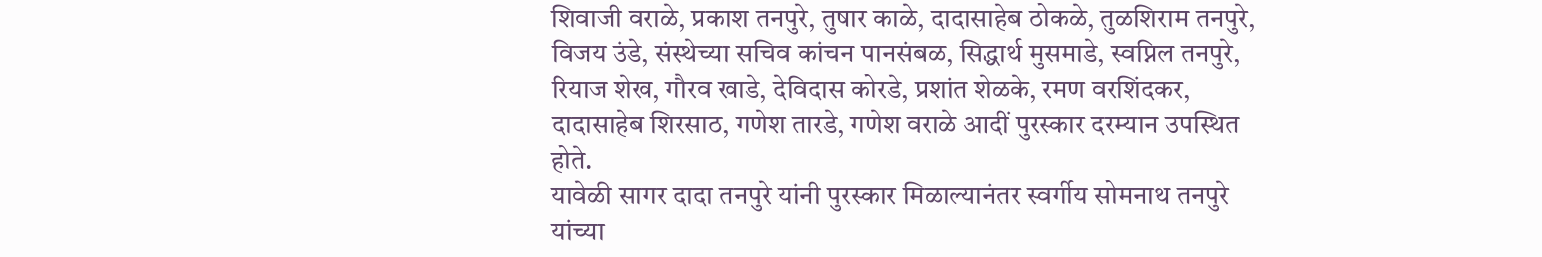शिवाजी वराळे, प्रकाश तनपुरे, तुषार काळे, दादासाहेब ठोकळे, तुळशिराम तनपुरे, विजय उंडे, संस्थेच्या सचिव कांचन पानसंबळ, सिद्धार्थ मुसमाडे, स्वप्निल तनपुरे, रियाज शेख, गौरव खाडे, देविदास कोरडे, प्रशांत शेळके, रमण वरशिंदकर, दादासाहेब शिरसाठ, गणेश तारडे, गणेश वराळे आदीं पुरस्कार दरम्यान उपस्थित होते.
यावेळी सागर दादा तनपुरे यांनी पुरस्कार मिळाल्यानंतर स्वर्गीय सोमनाथ तनपुरे यांच्या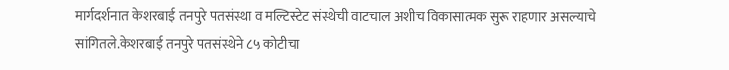मार्गदर्शनात केशरबाई तनपुरे पतसंस्था व मल्टिस्टेट संस्थेची वाटचाल अशीच विकासात्मक सुरू राहणार असल्याचे सांगितले.केशरबाई तनपुरे पतसंस्थेने ८५ कोटीचा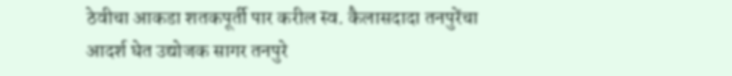ठेवीचा आकडा शतकपूर्ती पार करील स्व. कैलासदादा तनपुरेंचा आदर्श घेत उद्योजक सागर तनपुरे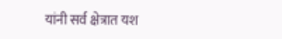यांनी सर्व क्षेत्रात यश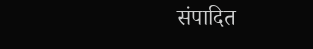संपादित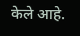केले आहे.